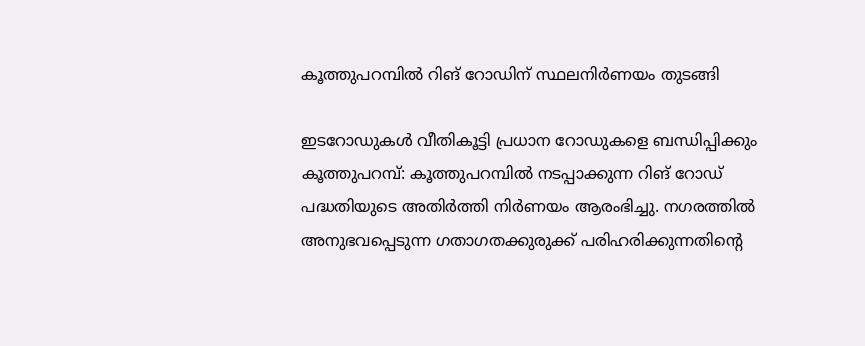കൂത്തുപറമ്പിൽ റിങ് റോഡിന് സ്ഥലനിർണയം തുടങ്ങി

ഇടറോഡുകൾ വീതികൂട്ടി പ്രധാന റോഡുകളെ ബന്ധിപ്പിക്കും കൂത്തുപറമ്പ്: കൂത്തുപറമ്പിൽ നടപ്പാക്കുന്ന റിങ് റോഡ് പദ്ധതിയുടെ അതിർത്തി നിർണയം ആരംഭിച്ചു. നഗരത്തിൽ അനുഭവപ്പെടുന്ന ഗതാഗതക്കുരുക്ക് പരിഹരിക്കുന്നതിന്റെ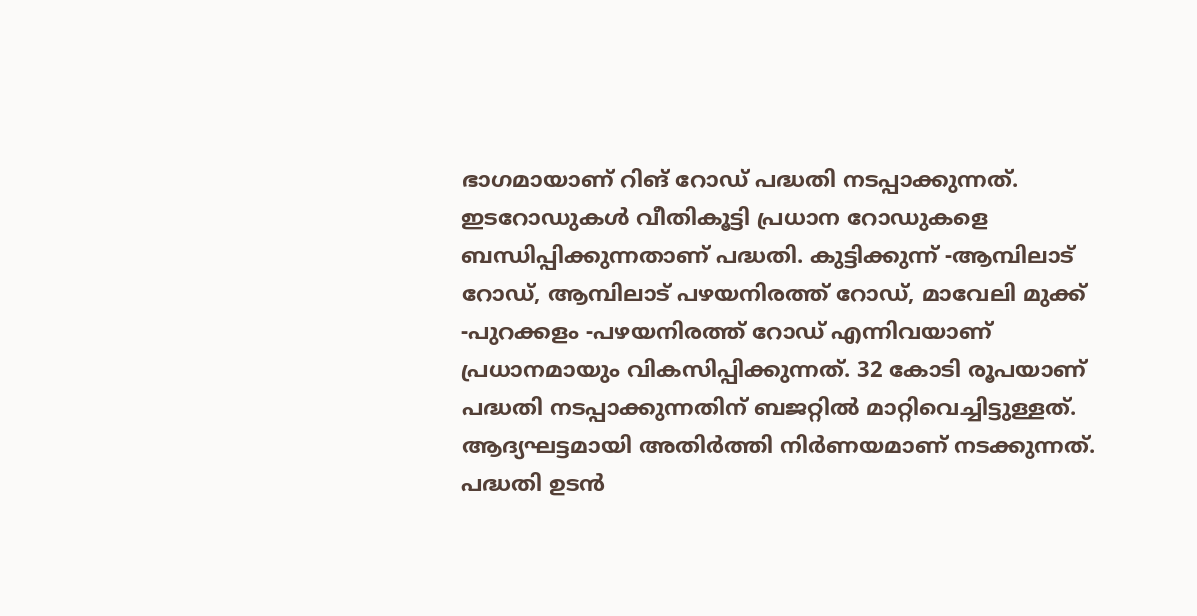ഭാഗമായാണ് റിങ് റോഡ് പദ്ധതി നടപ്പാക്കുന്നത്. ഇടറോഡുകൾ വീതികൂട്ടി പ്രധാന റോഡുകളെ ബന്ധിപ്പിക്കുന്നതാണ് പദ്ധതി. കുട്ടിക്കുന്ന് -ആമ്പിലാട് റോഡ്, ആമ്പിലാട് പഴയനിരത്ത് റോഡ്, മാവേലി മുക്ക് -പുറക്കളം -പഴയനിരത്ത് റോഡ് എന്നിവയാണ് പ്രധാനമായും വികസിപ്പിക്കുന്നത്. 32 കോടി രൂപയാണ് പദ്ധതി നടപ്പാക്കുന്നതിന് ബജറ്റിൽ മാറ്റിവെച്ചിട്ടുള്ളത്. ആദ്യഘട്ടമായി അതിർത്തി നിർണയമാണ് നടക്കുന്നത്. പദ്ധതി ഉടൻ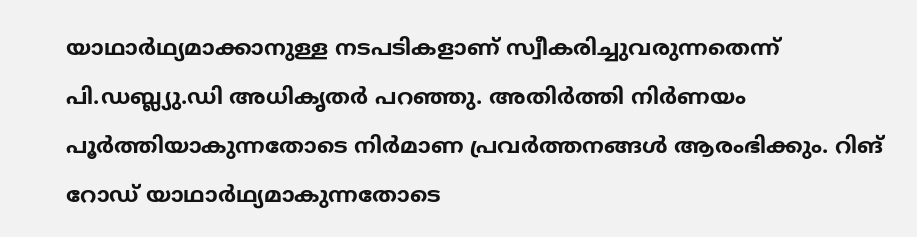യാഥാർഥ്യമാക്കാനുള്ള നടപടികളാണ് സ്വീകരിച്ചുവരുന്നതെന്ന് പി.ഡബ്ല്യു.ഡി അധികൃതർ പറഞ്ഞു. അതിർത്തി നിർണയം പൂർത്തിയാകുന്നതോടെ നിർമാണ പ്രവർത്തനങ്ങൾ ആരംഭിക്കും. റിങ് റോഡ് യാഥാർഥ്യമാകുന്നതോടെ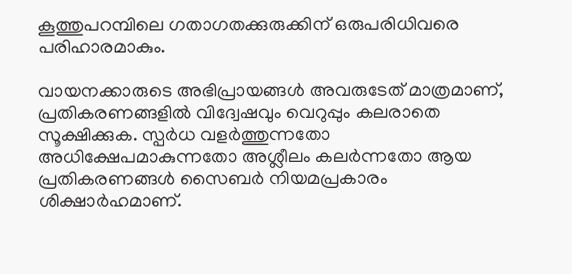കൂത്തുപറമ്പിലെ ഗതാഗതക്കുരുക്കിന് ഒരുപരിധിവരെ പരിഹാരമാകും.

വായനക്കാരുടെ അഭിപ്രായങ്ങള്‍ അവരുടേത് മാത്രമാണ്, പ്രതികരണങ്ങളിൽ വിദ്വേഷവും വെറുപ്പും കലരാതെ സൂക്ഷിക്കുക. സ്പർധ വളർത്തുന്നതോ അധിക്ഷേപമാകുന്നതോ അശ്ലീലം കലർന്നതോ ആയ പ്രതികരണങ്ങൾ സൈബർ നിയമപ്രകാരം ശിക്ഷാർഹമാണ്.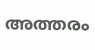അത്തരം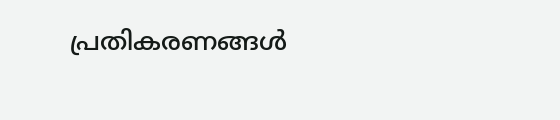പ്രതികരണങ്ങൾ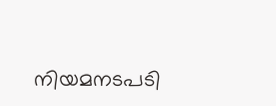നിയമനടപടി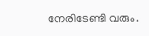നേരിടേണ്ടി വരും.